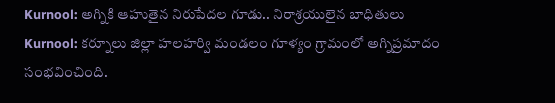Kurnool: అగ్నికి ఆహుతైన నిరుపేదల గూడు.. నిరాశ్రయులైన బాధితులు
Kurnool: కర్నూలు జిల్లా హలహర్వి మండలం గూళ్యం గ్రామంలో అగ్నిప్రమాదం సంభవించింది.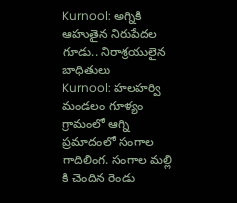Kurnool: అగ్నికి ఆహుతైన నిరుపేదల గూడు.. నిరాశ్రయులైన బాధితులు
Kurnool: హలహర్వి మండలం గూళ్యం గ్రామంలో ఆగ్ని ప్రమాదంలో సంగాల గాదిలింగ. సంగాల మల్లి కి చెందిన రెండు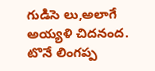గుడిసె లు,అలాగే అయ్యళి చిదనంద. టొనే లింగప్ప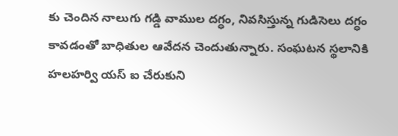కు చెందిన నాలుగు గడ్డి వాముల దగ్ధం, నివసిస్తున్న గుడిసెలు దగ్ధం కావడంతో బాధితుల ఆవేదన చెందుతున్నారు. సంఘటన స్థలానికి హలహర్వి యస్ ఐ చేరుకుని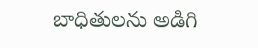బాధితులను అడిగి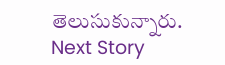తెలుసుకున్నారు.
Next Story